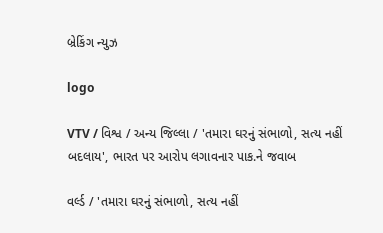બ્રેકિંગ ન્યુઝ

logo

VTV / વિશ્વ / અન્ય જિલ્લા / 'તમારા ઘરનું સંભાળો, સત્ય નહીં બદલાય', ભારત પર આરોપ લગાવનાર પાક.ને જવાબ

વર્લ્ડ / 'તમારા ઘરનું સંભાળો, સત્ય નહીં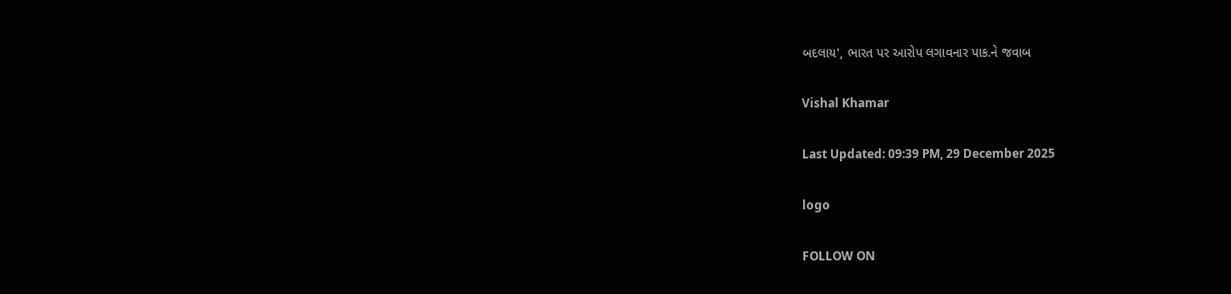બદલાય', ભારત પર આરોપ લગાવનાર પાક.ને જવાબ

Vishal Khamar

Last Updated: 09:39 PM, 29 December 2025

logo

FOLLOW ON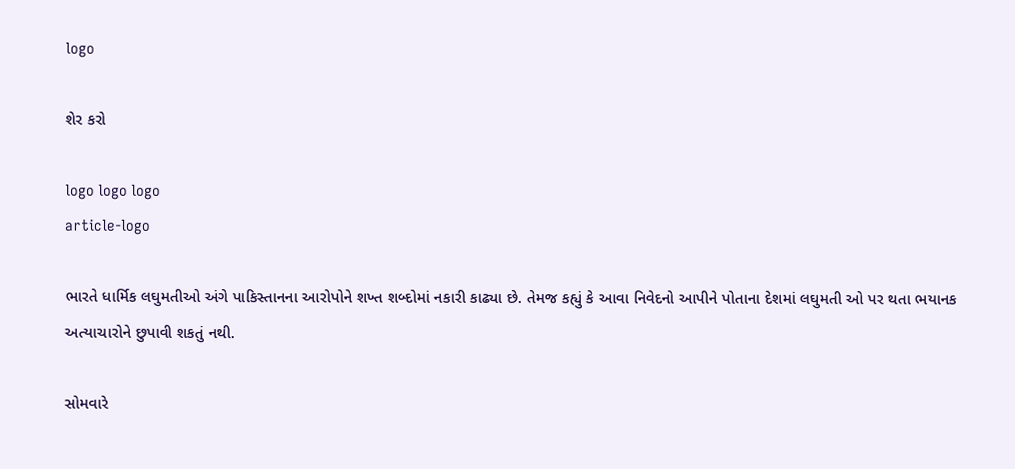logo

શેર કરો

logo logo logo
article-logo

ભારતે ધાર્મિક લઘુમતીઓ અંગે પાકિસ્તાનના આરોપોને શખ્ત શબ્દોમાં નકારી કાઢ્યા છે. તેમજ કહ્યું કે આવા નિવેદનો આપીને પોતાના દેશમાં લઘુમતી ઓ પર થતા ભયાનક અત્યાચારોને છુપાવી શકતું નથી.

સોમવારે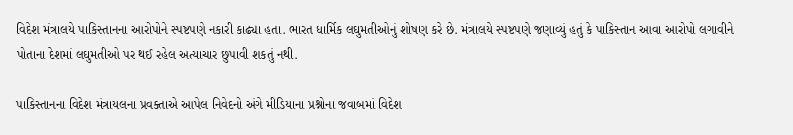વિદેશ મંત્રાલયે પાકિસ્તાનના આરોપોને સ્પષ્ટપણે નકારી કાઢ્યા હતા. ભારત ધાર્મિક લઘુમતીઓનું શોષણ કરે છે. મંત્રાલયે સ્પષ્ટપણે જણાવ્યું હતું કે પાકિસ્તાન આવા આરોપો લગાવીને પોતાના દેશમાં લઘુમતીઓ પર થઈ રહેલ અત્યાચાર છુપાવી શકતું નથી.

પાકિસ્તાનના વિદેશ મંત્રાયલના પ્રવક્તાએ આપેલ નિવેદનો અંગે મીડિયાના પ્રશ્નોના જવાબમાં વિદેશ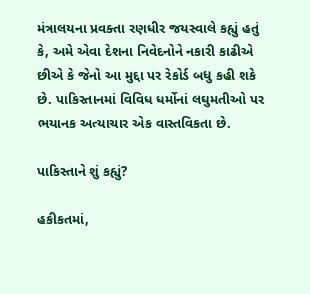મંત્રાલયના પ્રવક્તા રણધીર જયસ્વાલે કહ્યું હતું કે, અમે એવા દેશના નિવેદનોને નકારી કાઢીએ છીએ કે જેનો આ મુદ્દા પર રેકોર્ડ બધુ કહી શકે છે. પાકિસ્તાનમાં વિવિધ ધર્મોનાં લઘુમતીઓ પર ભયાનક અત્યાચાર એક વાસ્તવિકતા છે.

પાકિસ્તાને શું કહ્યું?

હકીકતમાં,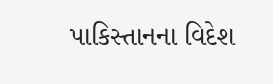પાકિસ્તાનના વિદેશ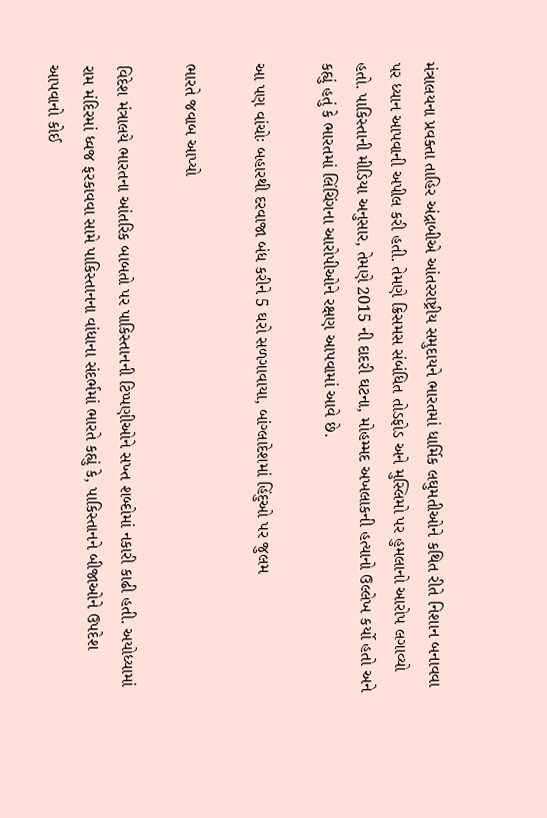મંત્રાલયના પ્રવક્તા તાહિર અંદ્રાબીએ આંતરરાષ્ટ્રીય સમુદાયને ભારતમાં ધાર્મિક લઘુમતીઓને કથિત રીતે નિશાન બનાવવા પર ધ્યાન આપવાની અપીલ કરી હતી. તેમણે ક્રિસમસ સંબંધિત તોડફોડ અને મુસ્લિમો પર હુમલાનો આરોપ લગાવ્યો હતો. પાકિસ્તાની મીડિયા અનુસાર, તેમણે 2015 ની દાદરી ઘટના, મોહમ્મદ અખલાકની હત્યાનો ઉલ્લેખ કર્યો હતો અને કહ્યું હતું કે ભારતમાં લિંચિંગના આરોપીઓને રક્ષણ આપવામાં આવે છે.

આ પણ વાંચોઃ બહારથી દરવાજા બંધ કરીને 5 ઘરો સળગાવાયા, બાંગ્લાદેશમાં હિંદુઓ પર જુલમ

ભારતે જવાબ આપ્યો

વિદેશ મંત્રાલયે ભારતના આંતરિક બાબતો પર પાકિસ્તાનની ટિપ્પણીઓને સખ્ત શબ્દોમાં નકારી કાઢી હતી. અયોધ્યામાં રામ મંદિરમાં ધ્વજ ફરકાવવા સામે પાકિસ્તાનના વાંધાના સંદર્ભમાં ભારતે કહ્યું કે, પાકિસ્તાનને બીજાઓને ઉપદેશ આપવાનો કોઈ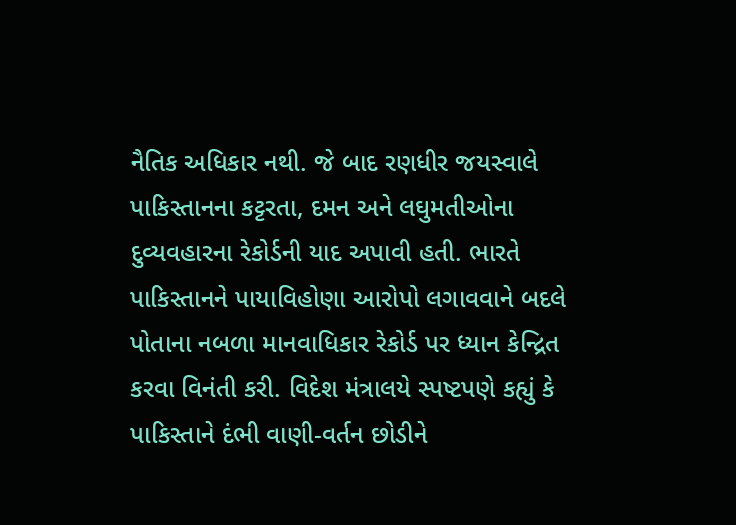નૈતિક અધિકાર નથી. જે બાદ રણધીર જયસ્વાલે પાકિસ્તાનના કટ્ટરતા, દમન અને લઘુમતીઓના દુવ્યવહારના રેકોર્ડની યાદ અપાવી હતી. ભારતે પાકિસ્તાનને પાયાવિહોણા આરોપો લગાવવાને બદલે પોતાના નબળા માનવાધિકાર રેકોર્ડ પર ધ્યાન કેન્દ્રિત કરવા વિનંતી કરી. વિદેશ મંત્રાલયે સ્પષ્ટપણે કહ્યું કે પાકિસ્તાને દંભી વાણી-વર્તન છોડીને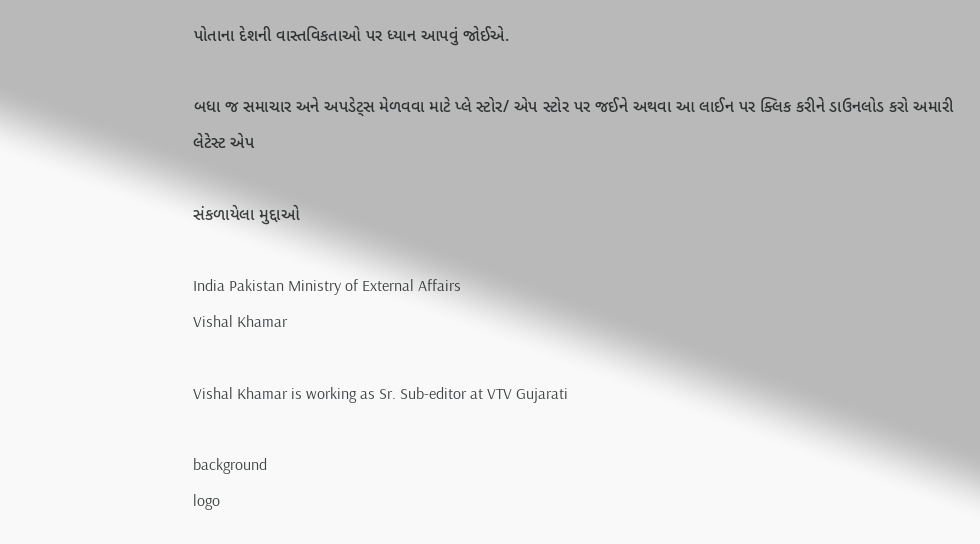પોતાના દેશની વાસ્તવિકતાઓ પર ધ્યાન આપવું જોઈએ.

બધા જ સમાચાર અને અપડેટ્સ મેળવવા માટે પ્લે સ્ટોર/ એપ સ્ટોર પર જઈને અથવા આ લાઈન પર ક્લિક કરીને ડાઉનલોડ કરો અમારી લેટેસ્ટ એપ

સંકળાયેલા મુદ્દાઓ

India Pakistan Ministry of External Affairs
Vishal Khamar

Vishal Khamar is working as Sr. Sub-editor at VTV Gujarati

background
logo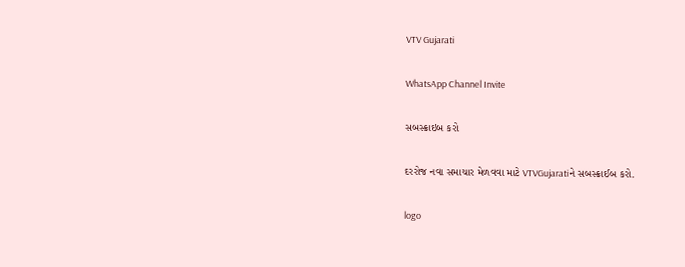VTV Gujarati

WhatsApp Channel Invite

સબસ્ક્રાઇબ કરો

દરરોજ નવા સમાચાર મેળવવા માટે VTVGujaratiને સબસ્ક્રાઈબ કરો.

logo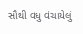સૌથી વધુ વંચાયેલું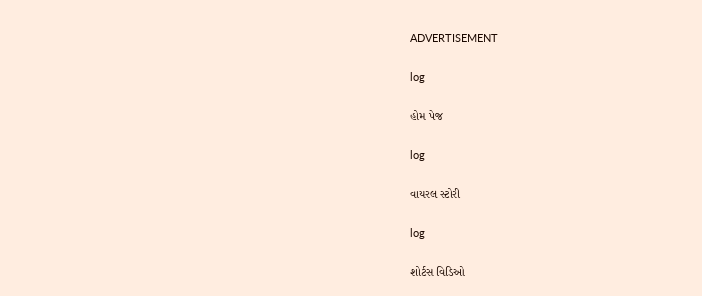ADVERTISEMENT

log

હોમ પેજ

log

વાયરલ સ્ટોરી

log

શોર્ટસ વિડિઓ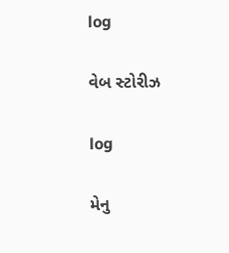log

વેબ સ્ટોરીઝ

log

મેનુ